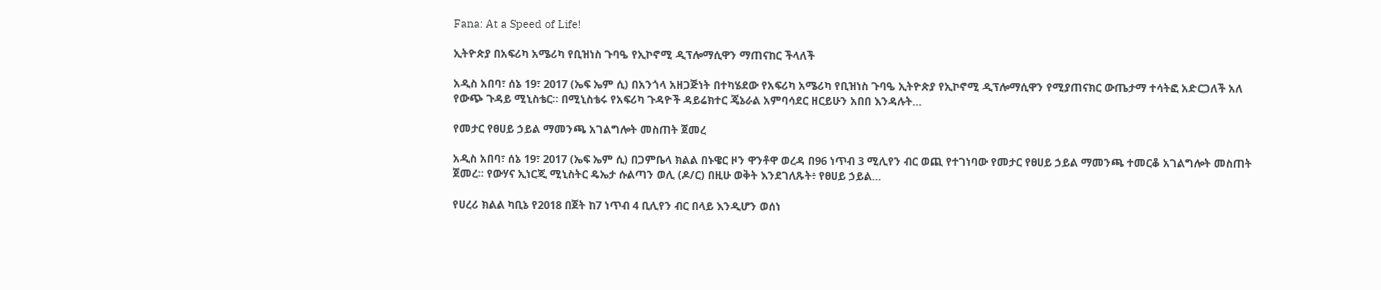Fana: At a Speed of Life!

ኢትዮጵያ በአፍሪካ አሜሪካ የቢዝነስ ጉባዔ የኢኮኖሚ ዲፕሎማሲዋን ማጠናከር ችላለች

አዲስ አበባ፣ ሰኔ 19፣ 2017 (ኤፍ ኤም ሲ) በአንጎላ አዘጋጅነት በተካሄደው የአፍሪካ አሜሪካ የቢዝነስ ጉባዔ ኢትዮጵያ የኢኮኖሚ ዲፕሎማሲዋን የሚያጠናክር ውጤታማ ተሳትፎ አድርጋለች አለ የውጭ ጉዳይ ሚኒስቴር። በሚኒስቴሩ የአፍሪካ ጉዳዮች ዳይሬክተር ጄኔራል አምባሳደር ዘርይሁን አበበ እንዳሉት…

የመታር የፀሀይ ኃይል ማመንጫ አገልግሎት መስጠት ጀመረ

አዲስ አበባ፣ ሰኔ 19፣ 2017 (ኤፍ ኤም ሲ) በጋምቤላ ክልል በኑዌር ዞን ዋንቶዋ ወረዳ በ96 ነጥብ 3 ሚሊየን ብር ወጪ የተገነባው የመታር የፀሀይ ኃይል ማመንጫ ተመርቆ አገልግሎት መስጠት ጀመረ። የውሃና ኢነርጂ ሚኒስትር ዴኤታ ሱልጣን ወሊ (ዶ/ር) በዚሁ ወቅት እንደገለጹት፥ የፀሀይ ኃይል…

የሀረሪ ክልል ካቢኔ የ2018 በጀት ከ7 ነጥብ 4 ቢሊየን ብር በላይ እንዲሆን ወሰነ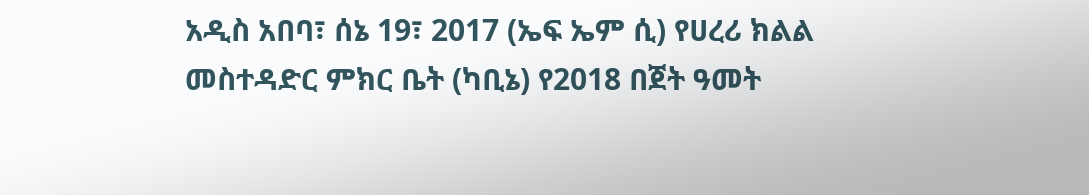አዲስ አበባ፣ ሰኔ 19፣ 2017 (ኤፍ ኤም ሲ) የሀረሪ ክልል መስተዳድር ምክር ቤት (ካቢኔ) የ2018 በጀት ዓመት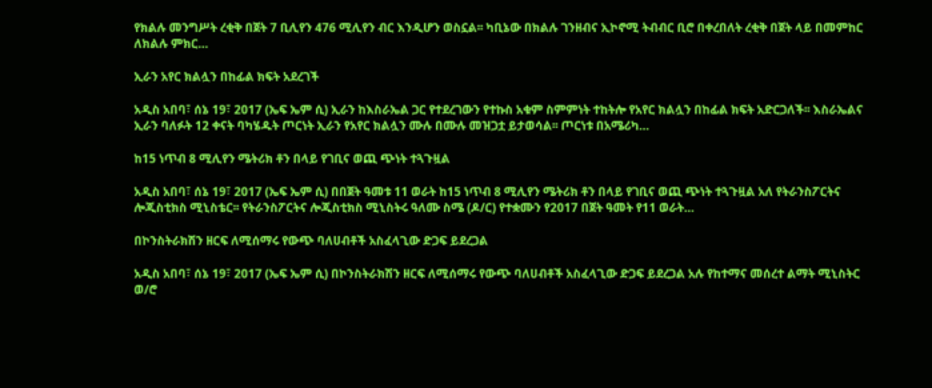የክልሉ መንግሥት ረቂቅ በጀት 7 ቢሊየን 476 ሚሊየን ብር እንዲሆን ወስኗል፡፡ ካቢኔው በክልሉ ገንዘብና ኢኮኖሚ ትብብር ቢሮ በቀረበለት ረቂቅ በጀት ላይ በመምከር ለክልሉ ምክር…

ኢራን አየር ክልሏን በከፊል ክፍት አደረገች

አዲስ አበባ፣ ሰኔ 19፣ 2017 (ኤፍ ኤም ሲ) ኢራን ከእስራኤል ጋር የተደረገውን የተኩስ አቁም ስምምነት ተከትሎ የአየር ክልሏን በከፊል ክፍት አድርጋለች፡፡ እስራኤልና ኢራን ባለፉት 12 ቀናት ባካሄዱት ጦርነት ኢራን የአየር ክልሏን ሙሉ በሙሉ መዝጋቷ ይታወሳል፡፡ ጦርነቱ በአሜሪካ…

ከ15 ነጥብ 8 ሚሊየን ሜትሪክ ቶን በላይ የገቢና ወጪ ጭነት ተጓጉዟል

አዲስ አበባ፣ ሰኔ 19፣ 2017 (ኤፍ ኤም ሲ) በበጀት ዓመቱ 11 ወራት ከ15 ነጥብ 8 ሚሊየን ሜትሪክ ቶን በላይ የገቢና ወጪ ጭነት ተጓጉዟል አለ የትራንስፖርትና ሎጂስቲክስ ሚኒስቴር፡፡ የትራንስፖርትና ሎጂስቲክስ ሚኒስትሩ ዓለሙ ስሜ (ዶ/ር) የተቋሙን የ2017 በጀት ዓመት የ11 ወራት…

በኮንስትራክሽን ዘርፍ ለሚሰማሩ የውጭ ባለሀብቶች አስፈላጊው ድጋፍ ይደረጋል

አዲስ አበባ፣ ሰኔ 19፣ 2017 (ኤፍ ኤም ሲ) በኮንስትራክሽን ዘርፍ ለሚሰማሩ የውጭ ባለሀብቶች አስፈላጊው ድጋፍ ይደረጋል አሉ የከተማና መሰረተ ልማት ሚኒስትር ወ/ሮ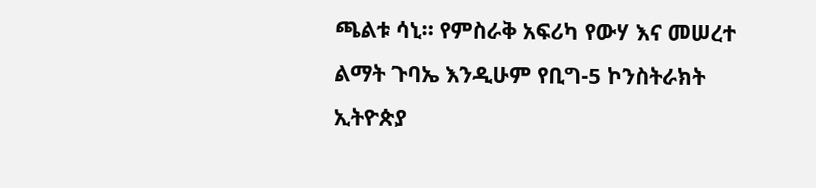ጫልቱ ሳኒ። የምስራቅ አፍሪካ የውሃ እና መሠረተ ልማት ጉባኤ እንዲሁም የቢግ-5 ኮንስትራክት ኢትዮጵያ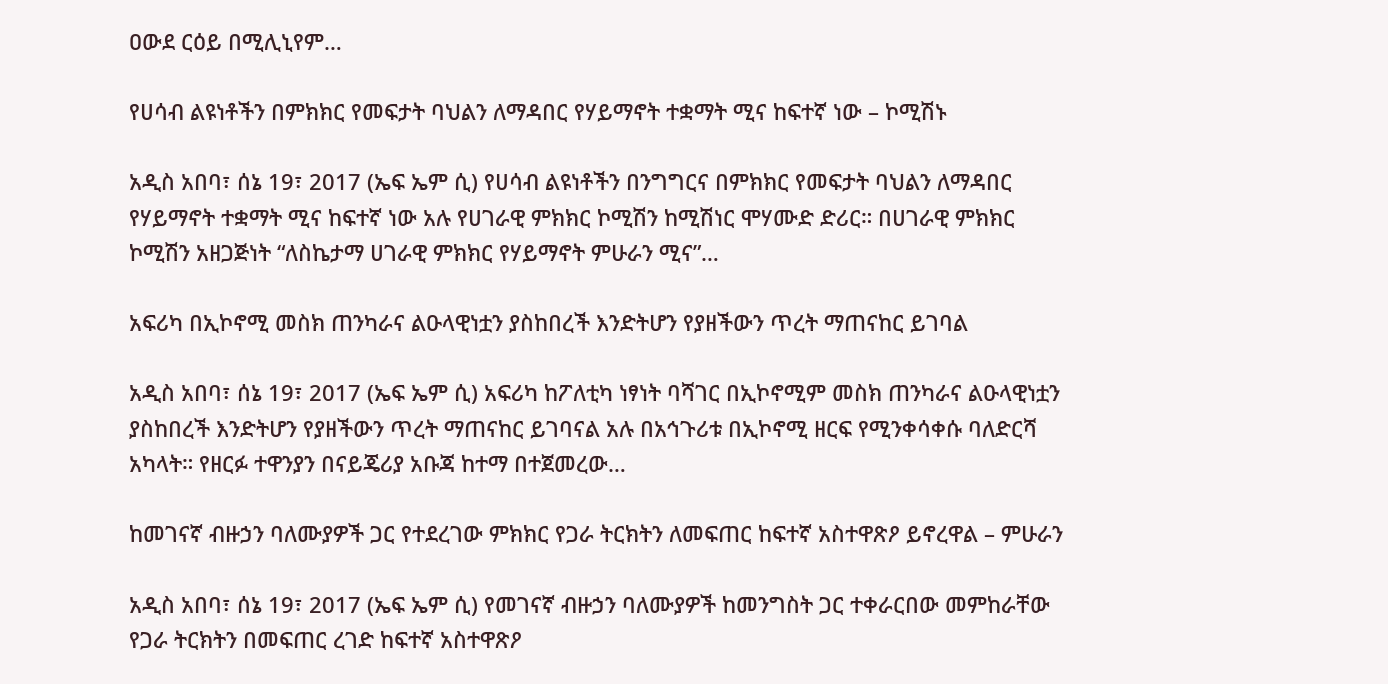ዐውደ ርዕይ በሚሊኒየም…

የሀሳብ ልዩነቶችን በምክክር የመፍታት ባህልን ለማዳበር የሃይማኖት ተቋማት ሚና ከፍተኛ ነው – ኮሚሽኑ

አዲስ አበባ፣ ሰኔ 19፣ 2017 (ኤፍ ኤም ሲ) የሀሳብ ልዩነቶችን በንግግርና በምክክር የመፍታት ባህልን ለማዳበር የሃይማኖት ተቋማት ሚና ከፍተኛ ነው አሉ የሀገራዊ ምክክር ኮሚሽን ከሚሽነር ሞሃሙድ ድሪር። በሀገራዊ ምክክር ኮሚሽን አዘጋጅነት “ለስኬታማ ሀገራዊ ምክክር የሃይማኖት ምሁራን ሚና”…

አፍሪካ በኢኮኖሚ መስክ ጠንካራና ልዑላዊነቷን ያስከበረች እንድትሆን የያዘችውን ጥረት ማጠናከር ይገባል

አዲስ አበባ፣ ሰኔ 19፣ 2017 (ኤፍ ኤም ሲ) አፍሪካ ከፖለቲካ ነፃነት ባሻገር በኢኮኖሚም መስክ ጠንካራና ልዑላዊነቷን ያስከበረች እንድትሆን የያዘችውን ጥረት ማጠናከር ይገባናል አሉ በአኅጉሪቱ በኢኮኖሚ ዘርፍ የሚንቀሳቀሱ ባለድርሻ አካላት። የዘርፉ ተዋንያን በናይጄሪያ አቡጃ ከተማ በተጀመረው…

ከመገናኛ ብዙኃን ባለሙያዎች ጋር የተደረገው ምክክር የጋራ ትርክትን ለመፍጠር ከፍተኛ አስተዋጽዖ ይኖረዋል – ምሁራን

አዲስ አበባ፣ ሰኔ 19፣ 2017 (ኤፍ ኤም ሲ) የመገናኛ ብዙኃን ባለሙያዎች ከመንግስት ጋር ተቀራርበው መምከራቸው የጋራ ትርክትን በመፍጠር ረገድ ከፍተኛ አስተዋጽዖ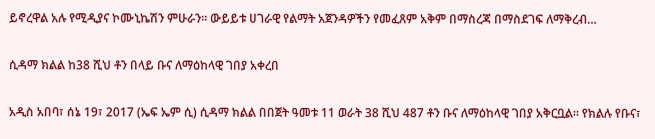ይኖረዋል አሉ የሚዲያና ኮሙኒኬሽን ምሁራን። ውይይቱ ሀገራዊ የልማት አጀንዳዎችን የመፈጸም አቅም በማስረጃ በማስደገፍ ለማቅረብ…

ሲዳማ ክልል ከ38 ሺህ ቶን በላይ ቡና ለማዕከላዊ ገበያ አቀረበ

አዲስ አበባ፣ ሰኔ 19፣ 2017 (ኤፍ ኤም ሲ) ሲዳማ ክልል በበጀት ዓመቱ 11 ወራት 38 ሺህ 487 ቶን ቡና ለማዕከላዊ ገበያ አቅርቧል፡፡ የክልሉ የቡና፣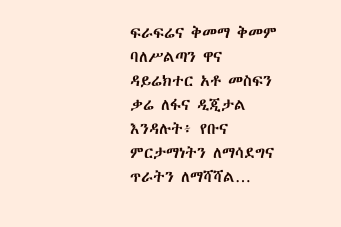ፍራፍሬና ቅመማ ቅመም ባለሥልጣን ዋና ዳይሬክተር አቶ መስፍን ቃሬ ለፋና ዲጂታል እንዳሉት፥ የቡና ምርታማነትን ለማሳደግና ጥራትን ለማሻሻል…